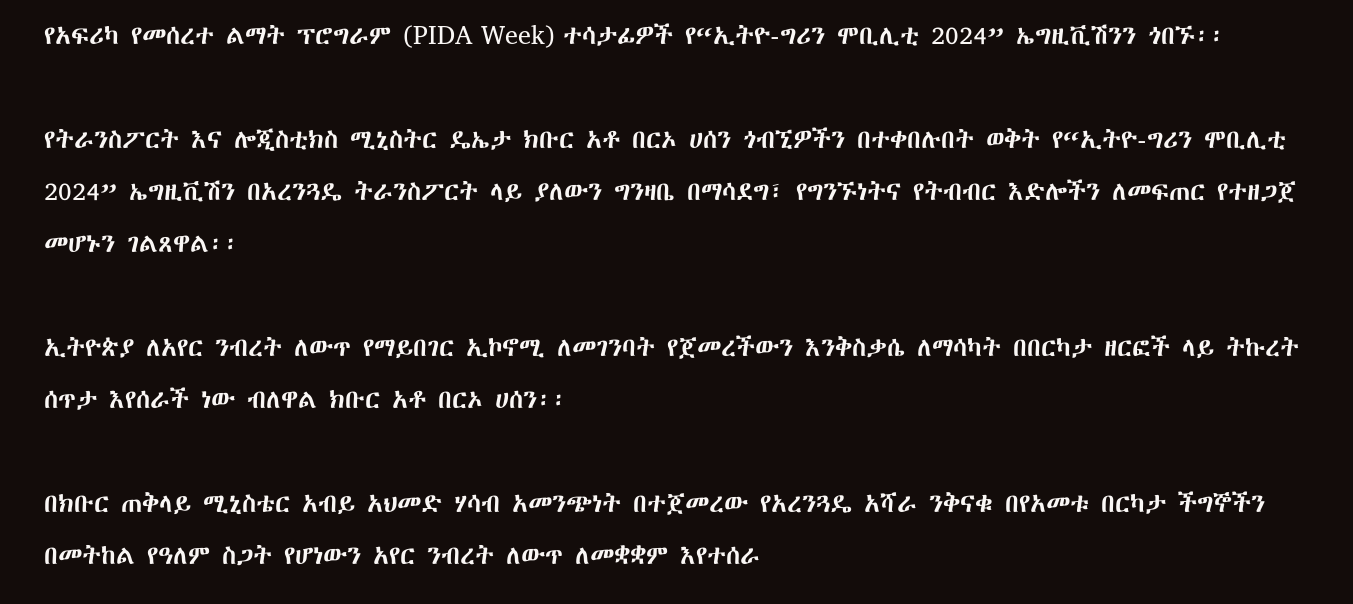የአፍሪካ የመሰረተ ልማት ፕሮግራም (PIDA Week) ተሳታፊዎች የ“ኢትዮ-ግሪን ሞቢሊቲ 2024” ኤግዚቪሽንን ጎበኙ፡፡

የትራንስፖርት እና ሎጂስቲክስ ሚኒስትር ዴኤታ ክቡር አቶ በርኦ ሀሰን ጎብኚዎችን በተቀበሉበት ወቅት የ“ኢትዮ-ግሪን ሞቢሊቲ 2024” ኤግዚቪሽን በአረንጓዴ ትራንስፖርት ላይ ያለውን ግንዛቤ በማሳደግ፣ የግንኙነትና የትብብር እድሎችን ለመፍጠር የተዘጋጀ መሆኑን ገልጸዋል፡፡

ኢትዮጵያ ለአየር ንብረት ለውጥ የማይበገር ኢኮኖሚ ለመገንባት የጀመረችውን እንቅስቃሴ ለማሳካት በበርካታ ዘርፎች ላይ ትኩረት ሰጥታ እየሰራች ነው ብለዋል ክቡር አቶ በርኦ ሀሰን፡፡

በክቡር ጠቅላይ ሚኒስቴር አብይ አህመድ ሃሳብ አመንጭነት በተጀመረው የአረንጓዴ አሻራ ንቅናቁ በየአመቱ በርካታ ችግኞችን በመትከል የዓለም ስጋት የሆነውን አየር ንብረት ለውጥ ለመቋቋም እየተሰራ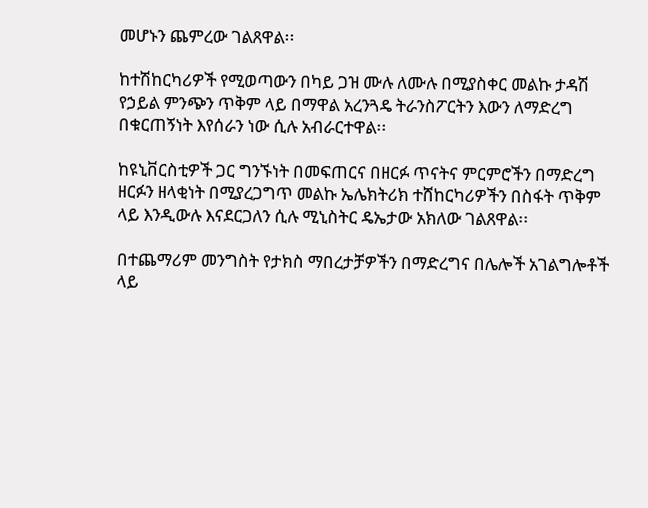መሆኑን ጨምረው ገልጸዋል፡፡

ከተሽከርካሪዎች የሚወጣውን በካይ ጋዝ ሙሉ ለሙሉ በሚያስቀር መልኩ ታዳሽ የኃይል ምንጭን ጥቅም ላይ በማዋል አረንጓዴ ትራንስፖርትን እውን ለማድረግ በቁርጠኝነት እየሰራን ነው ሲሉ አብራርተዋል፡፡

ከዩኒቨርስቲዎች ጋር ግንኙነት በመፍጠርና በዘርፉ ጥናትና ምርምሮችን በማድረግ ዘርፉን ዘላቂነት በሚያረጋግጥ መልኩ ኤሌክትሪክ ተሸከርካሪዎችን በስፋት ጥቅም ላይ እንዲውሉ እናደርጋለን ሲሉ ሚኒስትር ዴኤታው አክለው ገልጸዋል፡፡

በተጨማሪም መንግስት የታክስ ማበረታቻዎችን በማድረግና በሌሎች አገልግሎቶች ላይ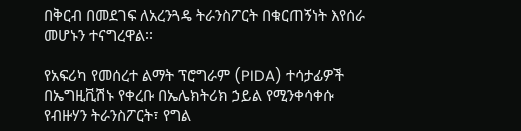በቅርብ በመደገፍ ለአረንጓዴ ትራንስፖርት በቁርጠኝነት እየሰራ መሆኑን ተናግረዋል፡፡

የአፍሪካ የመሰረተ ልማት ፕሮግራም (PIDA) ተሳታፊዎች በኤግዚቪሽኑ የቀረቡ በኤሌክትሪክ ኃይል የሚንቀሳቀሱ የብዙሃን ትራንስፖርት፣ የግል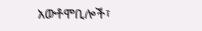አውቶሞቢሎች፣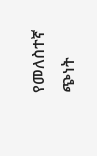የመለስተኛ ጭነት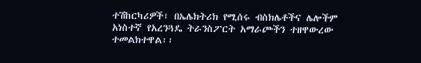ተሽከርካሪዎች፣ በኤሌክትሪክ የሚሰሩ ብስክሌቶችና ሌሎችም አነስተኛ የአረንጓዴ ትራንስፖርት አማራጮችን ተዘዋውረው ተመልክተዋል፡፡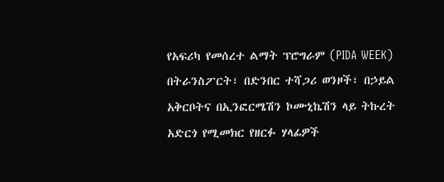የአፍሪካ የመሰረተ ልማት ፕሮግራም (PIDA WEEK) በትራንስፖርት፣ በድንበር ተሻጋሪ ወንዞች፣ በኃይል አቅርቦትና በኢንፎርሜሽን ኮሙኒኬሽን ላይ ትኩረት አድርጎ የሚመክር የዘርፉ ሃላፊዎች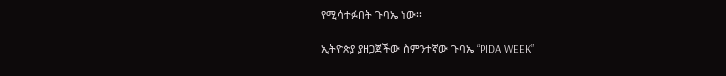የሚሳተፉበት ጉባኤ ነው፡፡

ኢትዮጵያ ያዘጋጀችው ስምንተኛው ጉባኤ “PIDA WEEK”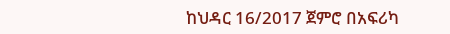ከህዳር 16/2017 ጀምሮ በአፍሪካ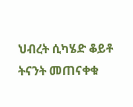ህብረት ሲካሄድ ቆይቶ ትናንት መጠናቀቁ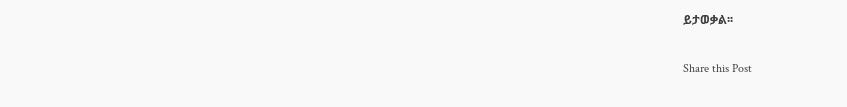ይታወቃል፡፡

Share this Post